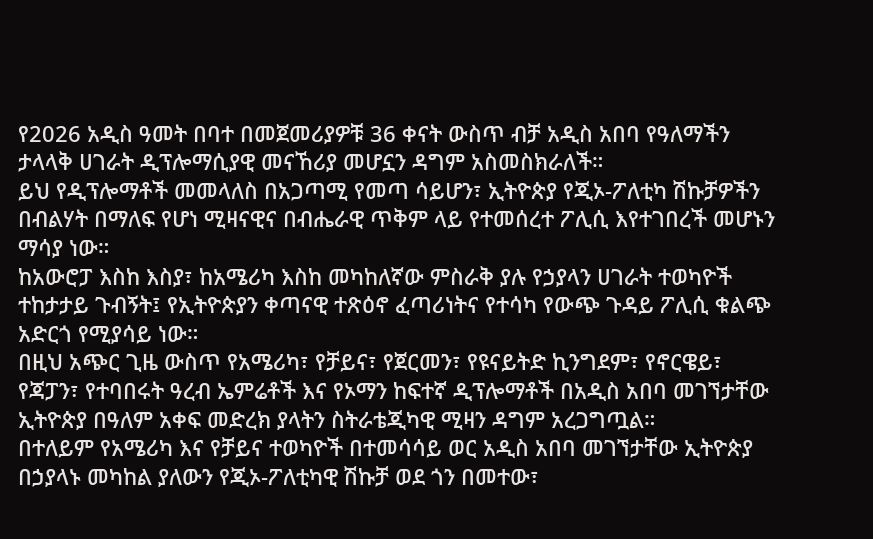የ2026 አዲስ ዓመት በባተ በመጀመሪያዎቹ 36 ቀናት ውስጥ ብቻ አዲስ አበባ የዓለማችን ታላላቅ ሀገራት ዲፕሎማሲያዊ መናኸሪያ መሆኗን ዳግም አስመስክራለች።
ይህ የዲፕሎማቶች መመላለስ በአጋጣሚ የመጣ ሳይሆን፣ ኢትዮጵያ የጂኦ-ፖለቲካ ሽኩቻዎችን በብልሃት በማለፍ የሆነ ሚዛናዊና በብሔራዊ ጥቅም ላይ የተመሰረተ ፖሊሲ እየተገበረች መሆኑን ማሳያ ነው።
ከአውሮፓ እስከ እስያ፣ ከአሜሪካ እስከ መካከለኛው ምስራቅ ያሉ የኃያላን ሀገራት ተወካዮች ተከታታይ ጉብኝት፤ የኢትዮጵያን ቀጣናዊ ተጽዕኖ ፈጣሪነትና የተሳካ የውጭ ጉዳይ ፖሊሲ ቁልጭ አድርጎ የሚያሳይ ነው።
በዚህ አጭር ጊዜ ውስጥ የአሜሪካ፣ የቻይና፣ የጀርመን፣ የዩናይትድ ኪንግደም፣ የኖርዌይ፣ የጃፓን፣ የተባበሩት ዓረብ ኤምሬቶች እና የኦማን ከፍተኛ ዲፕሎማቶች በአዲስ አበባ መገኘታቸው ኢትዮጵያ በዓለም አቀፍ መድረክ ያላትን ስትራቴጂካዊ ሚዛን ዳግም አረጋግጧል።
በተለይም የአሜሪካ እና የቻይና ተወካዮች በተመሳሳይ ወር አዲስ አበባ መገኘታቸው ኢትዮጵያ በኃያላኑ መካከል ያለውን የጂኦ-ፖለቲካዊ ሽኩቻ ወደ ጎን በመተው፣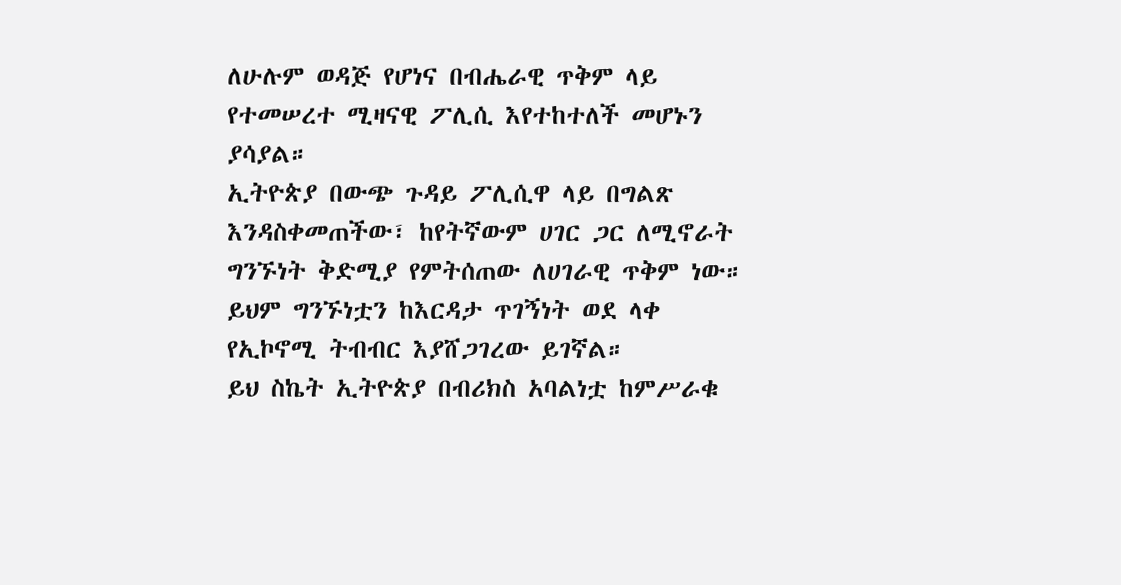ለሁሉም ወዳጅ የሆነና በብሔራዊ ጥቅም ላይ የተመሠረተ ሚዛናዊ ፖሊሲ እየተከተለች መሆኑን ያሳያል።
ኢትዮጵያ በውጭ ጉዳይ ፖሊሲዋ ላይ በግልጽ እንዳስቀመጠችው፣ ከየትኛውም ሀገር ጋር ለሚኖራት ግንኙነት ቅድሚያ የምትሰጠው ለሀገራዊ ጥቅም ነው። ይህም ግንኙነቷን ከእርዳታ ጥገኝነት ወደ ላቀ የኢኮኖሚ ትብብር እያሸጋገረው ይገኛል።
ይህ ስኬት ኢትዮጵያ በብሪክስ አባልነቷ ከምሥራቁ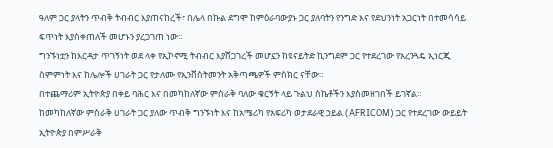ዓለም ጋር ያላትን ጥብቅ ትብብር እያጠናከረች፣ በሌላ በኩል ደግሞ ከምዕራባውያኑ ጋር ያለባትን የንግድ እና የደህንነት አጋርነት በተመሳሳይ ፍጥነት እያስቀጠለች መሆኑን ያረጋገጠ ነው።
ግንኙነቷን ከእርዳታ ጥገኝነት ወደ ላቀ የኢኮኖሚ ትብብር እያሸጋገረች መሆኗን ከዩናይትድ ኪንግደም ጋር የተደረገው የአረንጓዴ ኢነርጂ ስምምነት እና ከሌሎች ሀገራት ጋር የታለሙ የኢንቨስትመንት አቅጣጫዎች ምስክር ናቸው።
በተጨማሪም ኢትዮጵያ በቀይ ባሕር እና በመካከለኛው ምስራቅ ባለው ቁርኝት ላይ ጉልህ ስኬቶችን እያስመዘገበች ይገኛል።
ከመካከለኛው ምስራቅ ሀገራት ጋር ያለው ጥብቅ ግንኙነት እና ከአሜሪካ የአፍሪካ ወታደራዊ ኃይል (AFRICOM) ጋር የተደረገው ውይይት ኢትዮጵያ በምሥራቅ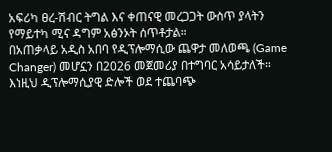አፍሪካ ፀረ-ሽብር ትግል እና ቀጠናዊ መረጋጋት ውስጥ ያላትን የማይተካ ሚና ዳግም አፅንኦት ሰጥቶታል።
በአጠቃላይ አዲስ አበባ የዲፕሎማሲው ጨዋታ መለወጫ (Game Changer) መሆኗን በ2026 መጀመሪያ በተግባር አሳይታለች። እነዚህ ዲፕሎማሲያዊ ድሎች ወደ ተጨባጭ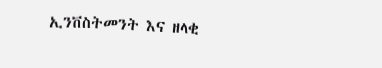ኢንቨስትመንት እና ዘላቂ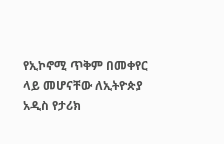የኢኮኖሚ ጥቅም በመቀየር ላይ መሆናቸው ለኢትዮጵያ አዲስ የታሪክ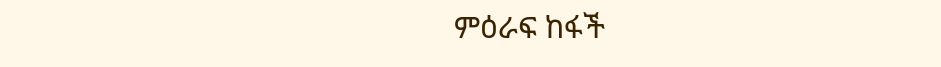ምዕራፍ ከፋች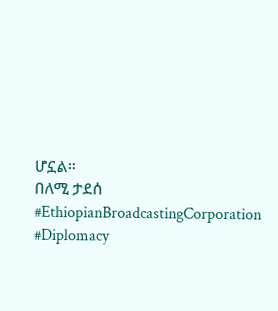ሆኗል።
በለሚ ታደሰ
#EthiopianBroadcastingCorporation #Diplomacy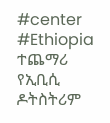#center #Ethiopia
ተጨማሪ የኢቢሲ ዶትስትሪም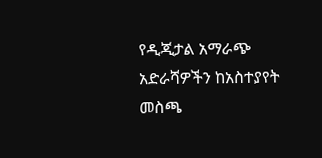የዲጂታል አማራጭ አድራሻዎችን ከአስተያየት መስጫ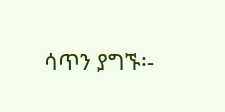ሳጥን ያግኙ፡-